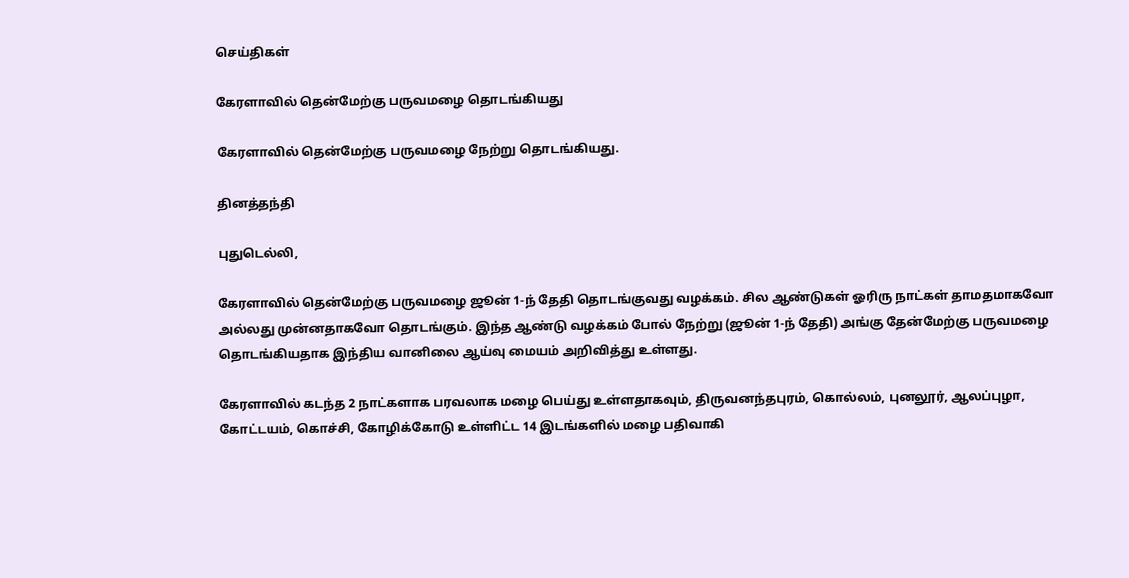செய்திகள்

கேரளாவில் தென்மேற்கு பருவமழை தொடங்கியது

கேரளாவில் தென்மேற்கு பருவமழை நேற்று தொடங்கியது.

தினத்தந்தி

புதுடெல்லி,

கேரளாவில் தென்மேற்கு பருவமழை ஜூன் 1-ந் தேதி தொடங்குவது வழக்கம். சில ஆண்டுகள் ஓரிரு நாட்கள் தாமதமாகவோ அல்லது முன்னதாகவோ தொடங்கும். இந்த ஆண்டு வழக்கம் போல் நேற்று (ஜூன் 1-ந் தேதி) அங்கு தேன்மேற்கு பருவமழை தொடங்கியதாக இந்திய வானிலை ஆய்வு மையம் அறிவித்து உள்ளது.

கேரளாவில் கடந்த 2 நாட்களாக பரவலாக மழை பெய்து உள்ளதாகவும், திருவனந்தபுரம், கொல்லம், புனலூர், ஆலப்புழா, கோட்டயம், கொச்சி, கோழிக்கோடு உள்ளிட்ட 14 இடங்களில் மழை பதிவாகி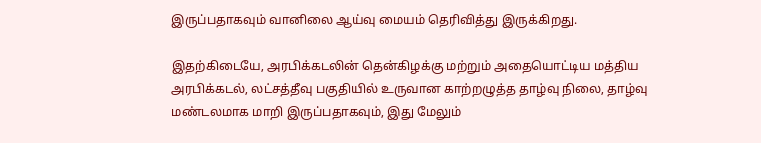இருப்பதாகவும் வானிலை ஆய்வு மையம் தெரிவித்து இருக்கிறது.

இதற்கிடையே, அரபிக்கடலின் தென்கிழக்கு மற்றும் அதையொட்டிய மத்திய அரபிக்கடல், லட்சத்தீவு பகுதியில் உருவான காற்றழுத்த தாழ்வு நிலை, தாழ்வு மண்டலமாக மாறி இருப்பதாகவும், இது மேலும்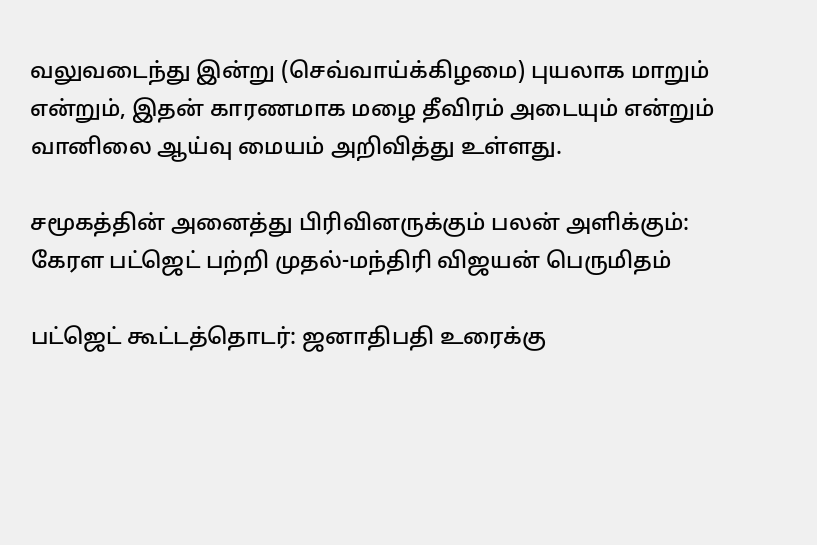வலுவடைந்து இன்று (செவ்வாய்க்கிழமை) புயலாக மாறும் என்றும், இதன் காரணமாக மழை தீவிரம் அடையும் என்றும் வானிலை ஆய்வு மையம் அறிவித்து உள்ளது.

சமூகத்தின் அனைத்து பிரிவினருக்கும் பலன் அளிக்கும்: கேரள பட்ஜெட் பற்றி முதல்-மந்திரி விஜயன் பெருமிதம்

பட்ஜெட் கூட்டத்தொடர்: ஜனாதிபதி உரைக்கு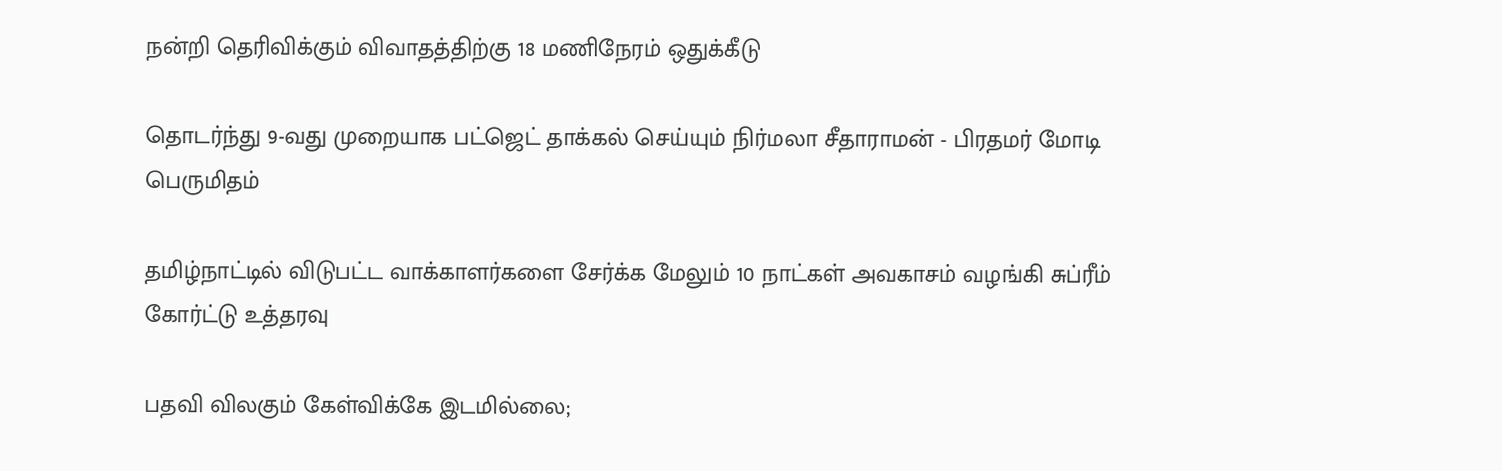நன்றி தெரிவிக்கும் விவாதத்திற்கு 18 மணிநேரம் ஒதுக்கீடு

தொடர்ந்து 9-வது முறையாக பட்ஜெட் தாக்கல் செய்யும் நிர்மலா சீதாராமன் - பிரதமர் மோடி பெருமிதம்

தமிழ்நாட்டில் விடுபட்ட வாக்காளர்களை சேர்க்க மேலும் 10 நாட்கள் அவகாசம் வழங்கி சுப்ரீம் கோர்ட்டு உத்தரவு

பதவி விலகும் கேள்விக்கே இடமில்லை;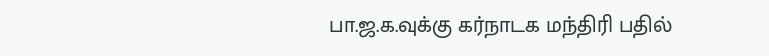பா.ஜ.க.வுக்கு கர்நாடக மந்திரி பதில்